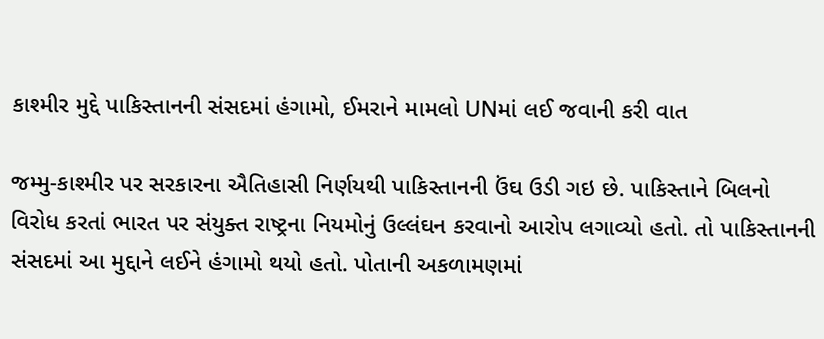કાશ્મીર મુદ્દે પાકિસ્તાનની સંસદમાં હંગામો, ઈમરાને મામલો UNમાં લઈ જવાની કરી વાત

જમ્મુ-કાશ્મીર પર સરકારના ઐતિહાસી નિર્ણયથી પાકિસ્તાનની ઉંઘ ઉડી ગઇ છે. પાકિસ્તાને બિલનો વિરોધ કરતાં ભારત પર સંયુક્ત રાષ્ટ્રના નિયમોનું ઉલ્લંઘન કરવાનો આરોપ લગાવ્યો હતો. તો પાકિસ્તાનની સંસદમાં આ મુદ્દાને લઈને હંગામો થયો હતો. પોતાની અકળામણમાં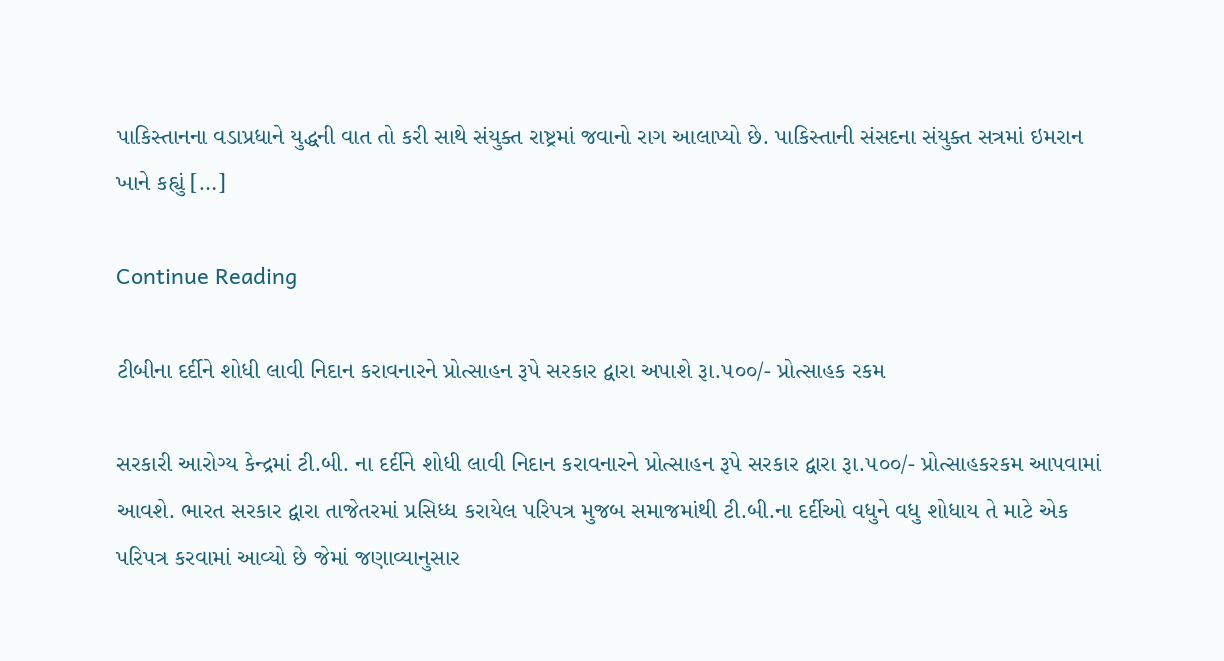પાકિસ્તાનના વડાપ્રધાને યુદ્ધની વાત તો કરી સાથે સંયુક્ત રાષ્ટ્રમાં જવાનો રાગ આલાપ્યો છે. પાકિસ્તાની સંસદના સંયુક્ત સત્રમાં ઇમરાન ખાને કહ્યું […]

Continue Reading

ટીબીના દર્દીને શોધી લાવી નિદાન કરાવનારને પ્રોત્સાહન રૂપે સરકાર દ્વારા અપાશે રૂા.૫૦૦/- પ્રોત્સાહક રકમ

સરકારી આરોગ્ય કેન્દ્રમાં ટી.બી. ના દર્દીને શોધી લાવી નિદાન કરાવનારને પ્રોત્સાહન રૂપે સરકાર દ્વારા રૂા.૫૦૦/- પ્રોત્સાહકરકમ આપવામાં આવશે. ભારત સરકાર દ્વારા તાજેતરમાં પ્રસિધ્ધ કરાયેલ પરિપત્ર મુજબ સમાજમાંથી ટી.બી.ના દર્દીઓ વધુને વધુ શોધાય તે માટે એક પરિપત્ર કરવામાં આવ્યો છે જેમાં જણાવ્યાનુસાર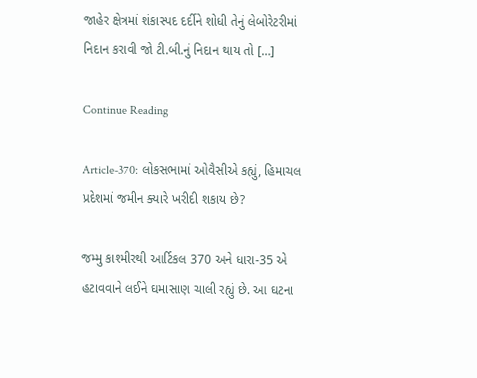જાહેર ક્ષેત્રમાં શંકાસ્પદ દર્દીને શોધી તેનું લેબોરેટરીમાં નિદાન કરાવી જો ટી.બી.નું નિદાન થાય તો […]

Continue Reading

Article-370: લોકસભામાં ઓવૈસીએ કહ્યું, હિમાચલ પ્રદેશમાં જમીન ક્યારે ખરીદી શકાય છે?

જમ્મુ કાશ્મીરથી આર્ટિકલ 370 અને ધારા-35 એ હટાવવાને લઈને ઘમાસાણ ચાલી રહ્યું છે. આ ઘટના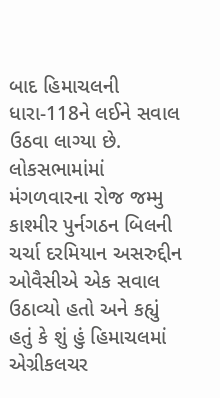બાદ હિમાચલની ધારા-118ને લઈને સવાલ ઉઠવા લાગ્યા છે. લોકસભામાંમાં મંગળવારના રોજ જમ્મુ કાશ્મીર પુર્નગઠન બિલની ચર્ચા દરમિયાન અસરુદ્દીન ઓવૈસીએ એક સવાલ ઉઠાવ્યો હતો અને કહ્યું હતું કે શું હું હિમાચલમાં એગ્રીકલચર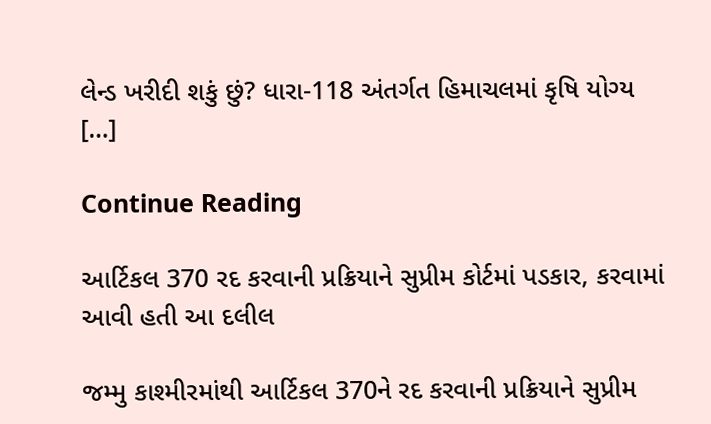લેન્ડ ખરીદી શકું છું? ધારા-118 અંતર્ગત હિમાચલમાં કૃષિ યોગ્ય […]

Continue Reading

આર્ટિકલ 370 રદ કરવાની પ્રક્રિયાને સુપ્રીમ કોર્ટમાં પડકાર, કરવામાં આવી હતી આ દલીલ

જમ્મુ કાશ્મીરમાંથી આર્ટિકલ 370ને રદ કરવાની પ્રક્રિયાને સુપ્રીમ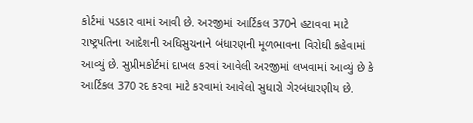કોર્ટમાં પડકાર વામાં આવી છે. અરજીમાં આર્ટિકલ 370ને હટાવવા માટે રાષ્ટ્રપતિના આદેશની અધિસુચનાને બંધારણની મૂળભાવના વિરોઘી કહેવામાં આવ્યું છે. સુપ્રીમકોર્ટમાં દાખલ કરવાં આવેલી અરજીમાં લખવામાં આવ્યું છે કે આર્ટિકલ 370 રદ કરવા માટે કરવામાં આવેલો સુધારો ગેરબંધારણીય છે.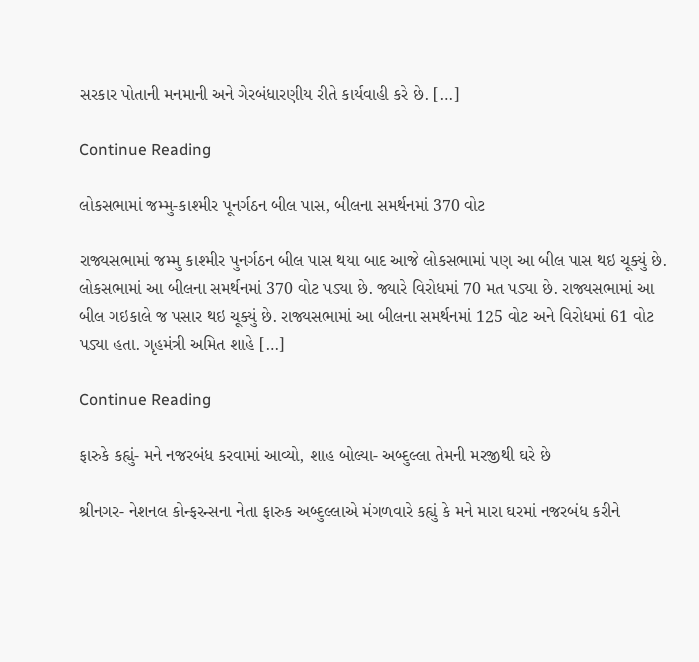સરકાર પોતાની મનમાની અને ગેરબંધારણીય રીતે કાર્યવાહી કરે છે. […]

Continue Reading

લોકસભામાં જમ્મુ-કાશ્મીર પૂનર્ગઠન બીલ પાસ, બીલના સમર્થનમાં 370 વોટ

રાજ્યસભામાં જમ્મુ કાશ્મીર પુનર્ગઠન બીલ પાસ થયા બાદ આજે લોકસભામાં પણ આ બીલ પાસ થઇ ચૂક્યું છે. લોકસભામાં આ બીલના સમર્થનમાં 370 વોટ પડ્યા છે. જ્યારે વિરોધમાં 70 મત પડ્યા છે. રાજ્યસભામાં આ બીલ ગઇકાલે જ પસાર થઇ ચૂક્યું છે. રાજ્યસભામાં આ બીલના સમર્થનમાં 125 વોટ અને વિરોધમાં 61 વોટ પડ્યા હતા. ગૃહમંત્રી અમિત શાહે […]

Continue Reading

ફારુકે કહ્યું- મને નજરબંધ કરવામાં આવ્યો, શાહ બોલ્યા- અબ્દુલ્લા તેમની મરજીથી ઘરે છે

શ્રીનગર- નેશનલ કોન્ફરન્સના નેતા ફારુક અબ્દુલ્લાએ મંગળવારે કહ્યું કે મને મારા ઘરમાં નજરબંધ કરીને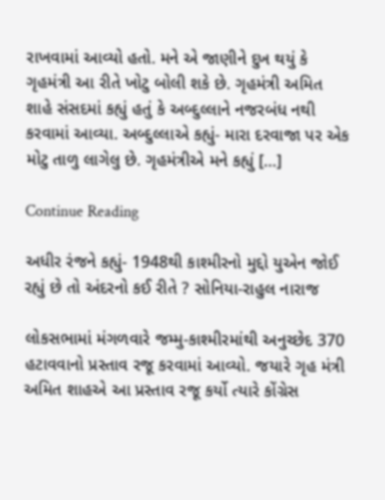રાખવામાં આવ્યો હતો. મને એ જાણીને દુખ થયું કે ગૃહમંત્રી આ રીતે ખોટુ બોલી શકે છે. ગૃહમંત્રી અમિત શાહે સંસદમાં કહ્યું હતું કે અબ્દુલ્લાને નજરબંધ નથી કરવામાં આવ્યા. અબ્દુલ્લાએ કહ્યું- મારા દરવાજા પર એક મોટુ તાળુ લાગેલુ છે. ગૃહમંત્રીએ મને કહ્યું […]

Continue Reading

અધીર રંજને કહ્યું- 1948થી કાશ્મીરનો મુદ્દો યુએન જોઈ રહ્યું છે તો અંદરનો કઈ રીતે ? સોનિયા-રાહુલ નારાજ

લોકસભામાં મંગળવારે જમ્મુ-કાશ્મીરમાંથી અનુચ્છેદ 370 હટાવવાનો પ્રસ્તાવ રજૂ કરવામાં આવ્યો. જયારે ગૃહ મંત્રી અમિત શાહએ આ પ્રસ્તાવ રજૂ કર્યો ત્યારે કોંગ્રેસ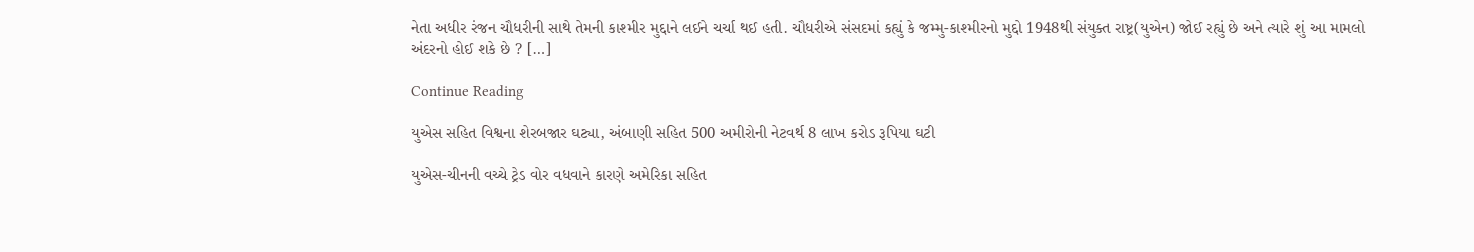નેતા અધીર રંજન ચૌધરીની સાથે તેમની કાશ્મીર મુદ્દાને લઈને ચર્ચા થઈ હતી. ચૌધરીએ સંસદમાં કહ્યું કે જમ્મુ-કાશ્મીરનો મુદ્દો 1948થી સંયુક્ત રાષ્ટ્ર(યુએન) જોઈ રહ્યું છે અને ત્યારે શું આ મામલો અંદરનો હોઈ શકે છે ? […]

Continue Reading

યુએસ સહિત વિશ્વના શેરબજાર ઘટ્યા, અંબાણી સહિત 500 અમીરોની નેટવર્થ 8 લાખ કરોડ રૂપિયા ઘટી

યુએસ-ચીનની વચ્ચે ટ્રેડ વોર વધવાને કારણે અમેરિકા સહિત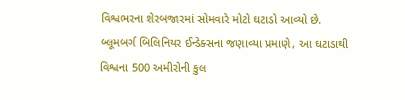વિશ્વભરના શેરબજારમાં સોમવારે મોટો ઘટાડો આવ્યો છે. બ્લૂમબર્ગ બિલિનિયર ઈન્ડેક્સના જણાવ્યા પ્રમાણે, આ ઘટાડાથી વિશ્વના 500 અમીરોની કુલ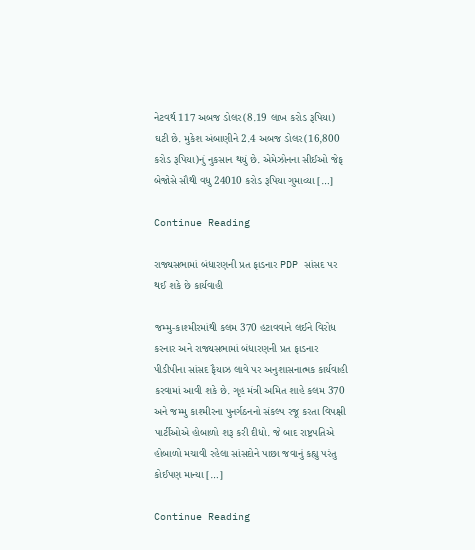નેટવર્થ 117 અબજ ડોલર(8.19 લાખ કરોડ રૂપિયા) ઘટી છે. મુકેશ અંબાણીને 2.4 અબજ ડોલર(16,800 કરોડ રૂપિયા)નું નુકસાન થયું છે. એમેઝોનના સીઈઓ જેફ બેજોસે સૌથી વધુ 24010 કરોડ રૂપિયા ગુમાવ્યા […]

Continue Reading

રાજ્યસભામાં બંધારણની પ્રત ફાડનાર PDP સાંસદ પર થઈ શકે છે કાર્યવાહી

જમ્મુ-કાશ્મીરમાંથી કલમ 370 હટાવવાને લઈને વિરોધ કરનાર અને રાજ્યસભામાં બંધારણની પ્રત ફાડનાર પીડીપીના સાંસદ ફૈયાઝ લાવે પર અનુશાસનાત્મક કાર્યવાહી કરવામાં આવી શકે છે. ગૃહ મંત્રી અમિત શાહે કલમ 370 અને જમ્મુ કાશ્મીરના પુનર્ગઠનનો સંકલ્પ રજૂ કરતા વિપક્ષી પાર્ટીઓએ હોબાળો શરૂ કરી દીધો. જે બાદ રાષ્ટ્રપતિએ હોબાળો મચાવી રહેલા સાંસદોને પાછા જવાનું કહ્યુ પરંતુ કોઈપણ માન્યા […]

Continue Reading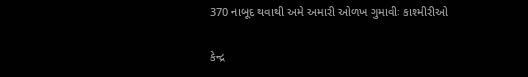370 નાબૂદ થવાથી અમે અમારી ઓળખ ગુમાવીઃ કાશ્મીરીઓ

કેન્દ્ર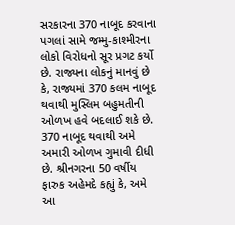સરકારના 370 નાબૂદ કરવાના પગલાં સામે જમ્મુ-કાશ્મીરના લોકો વિરોધનો સૂર પ્રગટ કર્યો છે. રાજ્યના લોકનું માનવું છે કે, રાજ્યમાં 370 કલમ નાબૂદ થવાથી મુસ્લિમ બહુમતીની ઓળખ હવે બદલાઈ શકે છે. 370 નાબૂદ થવાથી અમે અમારી ઓળખ ગુમાવી દીધી છે. શ્રીનગરના 50 વર્ષીય ફારુક અહેમદે કહ્યું કે, અમે આ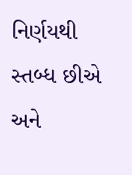નિર્ણયથી સ્તબ્ધ છીએ અને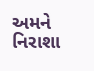અમને નિરાશા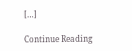[…]

Continue Reading